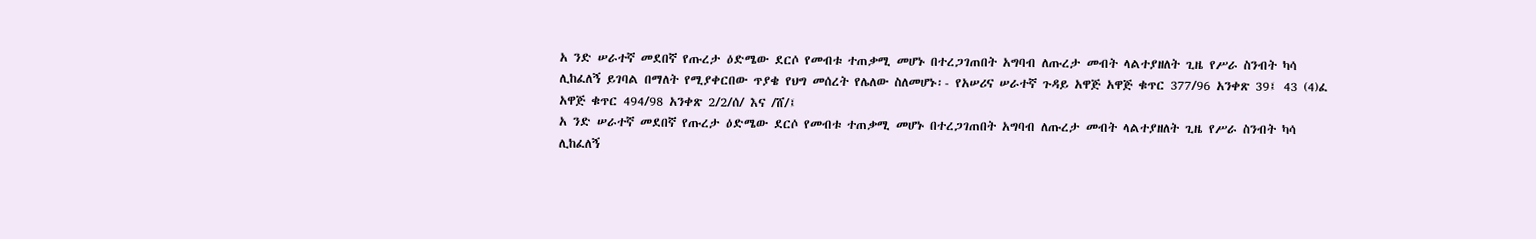አ ንድ ሠራተኛ መደበኛ የጡረታ ዕድሜው ደርሶ የመብቱ ተጠቃሚ መሆኑ በተረጋገጠበት አግባብ ለጡረታ መብት ላልተያዘለት ጊዜ የሥራ ስንብት ካሳ ሊከፈለኝ ይገባል በማለት የሚያቀርበው ጥያቄ የህግ መሰረት የሌለው ስለመሆኑ፡- የአሠሪና ሠራተኛ ጉዳይ አዋጅ አዋጅ ቁጥር 377/96 አንቀጽ 39፤ 43 (4)ፈ አዋጅ ቁጥር 494/98 አንቀጽ 2/2/ሰ/ እና /ሸ/፤
አ ንድ ሠራተኛ መደበኛ የጡረታ ዕድሜው ደርሶ የመብቱ ተጠቃሚ መሆኑ በተረጋገጠበት አግባብ ለጡረታ መብት ላልተያዘለት ጊዜ የሥራ ስንብት ካሳ ሊከፈለኝ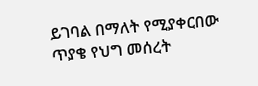ይገባል በማለት የሚያቀርበው ጥያቄ የህግ መሰረት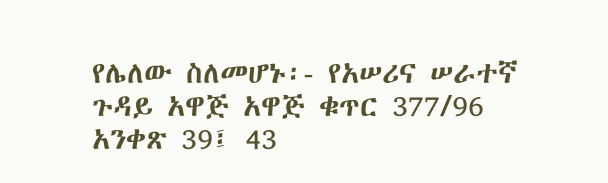የሌለው ስለመሆኑ፡- የአሠሪና ሠራተኛ ጉዳይ አዋጅ አዋጅ ቁጥር 377/96 አንቀጽ 39፤ 43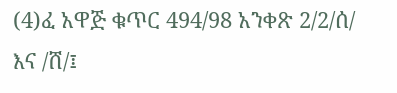(4)ፈ አዋጅ ቁጥር 494/98 አንቀጽ 2/2/ሰ/ እና /ሸ/፤